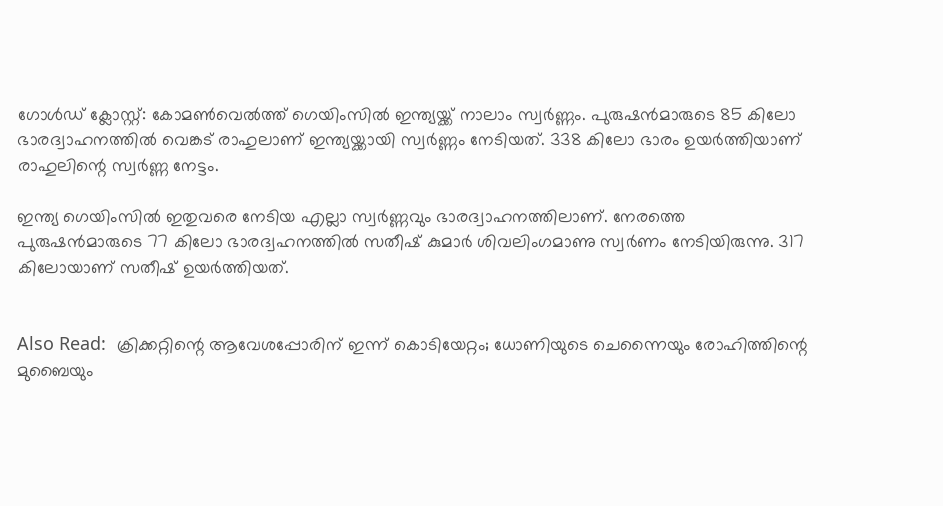ഗോള്‍ഡ് ക്ലോസ്റ്റ്: കോമണ്‍വെല്‍ത്ത് ഗെയിംസില്‍ ഇന്ത്യയ്ക്ക് നാലാം സ്വര്‍ണ്ണം. പുരുഷന്‍മാരുടെ 85 കിലോ ഭാരദ്വാഹനത്തില്‍ വെങ്കട് രാഹുലാണ് ഇന്ത്യയ്ക്കായി സ്വര്‍ണ്ണം നേടിയത്. 338 കിലോ ഭാരം ഉയര്‍ത്തിയാണ് രാഹുലിന്റെ സ്വര്‍ണ്ണ നേട്ടം.

ഇന്ത്യ ഗെയിംസില്‍ ഇതുവരെ നേടിയ എല്ലാ സ്വര്‍ണ്ണവും ഭാരദ്വാഹനത്തിലാണ്. നേരത്തെ പുരുഷന്‍മാരുടെ 77 കിലോ ഭാരദ്വഹനത്തില്‍ സതീഷ് കുമാര്‍ ശിവലിംഗമാണു സ്വര്‍ണം നേടിയിരുന്നു. 317 കിലോയാണ് സതീഷ് ഉയര്‍ത്തിയത്.


Also Read:  ക്രിക്കറ്റിന്റെ ആവേശപ്പോരിന് ഇന്ന് കൊടിയേറ്റം; ധോണിയുടെ ചെന്നൈയും രോഹിത്തിന്റെ മുബൈയും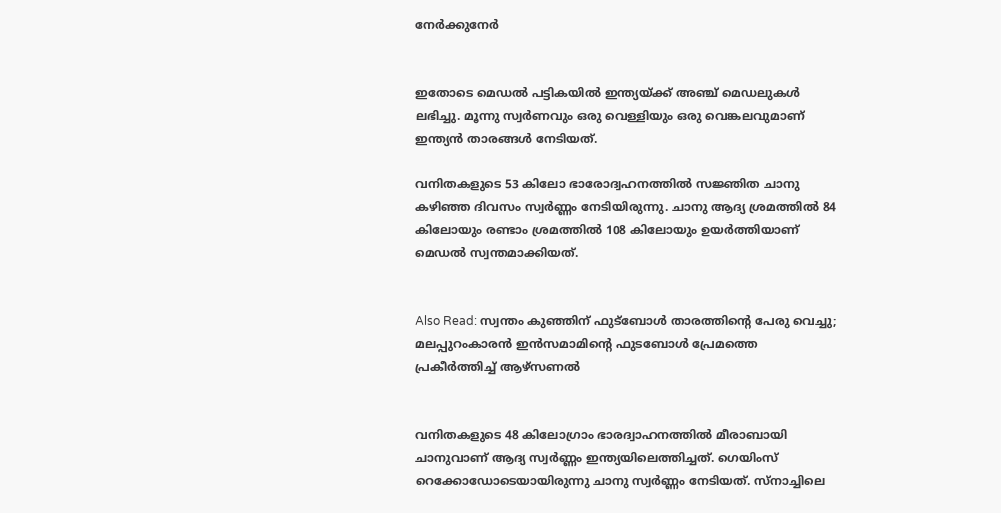നേര്‍ക്കുനേര്‍


ഇതോടെ മെഡല്‍ പട്ടികയില്‍ ഇന്ത്യയ്ക്ക് അഞ്ച് മെഡലുകള്‍ ലഭിച്ചു. മൂന്നു സ്വര്‍ണവും ഒരു വെള്ളിയും ഒരു വെങ്കലവുമാണ് ഇന്ത്യന്‍ താരങ്ങള്‍ നേടിയത്.

വനിതകളുടെ 53 കിലോ ഭാരോദ്വഹനത്തില്‍ സജ്ഞിത ചാനു കഴിഞ്ഞ ദിവസം സ്വര്‍ണ്ണം നേടിയിരുന്നു. ചാനു ആദ്യ ശ്രമത്തില്‍ 84 കിലോയും രണ്ടാം ശ്രമത്തില്‍ 108 കിലോയും ഉയര്‍ത്തിയാണ് മെഡല്‍ സ്വന്തമാക്കിയത്.


Also Read: സ്വന്തം കുഞ്ഞിന് ഫുട്‌ബോള്‍ താരത്തിന്റെ പേരു വെച്ചു; മലപ്പുറംകാരന്‍ ഇന്‍സമാമിന്റെ ഫുടബോള്‍ പ്രേമത്തെ പ്രകീര്‍ത്തിച്ച് ആഴ്‌സണല്‍


വനിതകളുടെ 48 കിലോഗ്രാം ഭാരദ്വാഹനത്തില്‍ മീരാബായി ചാനുവാണ് ആദ്യ സ്വര്‍ണ്ണം ഇന്ത്യയിലെത്തിച്ചത്. ഗെയിംസ് റെക്കോഡോടെയായിരുന്നു ചാനു സ്വര്‍ണ്ണം നേടിയത്. സ്‌നാച്ചിലെ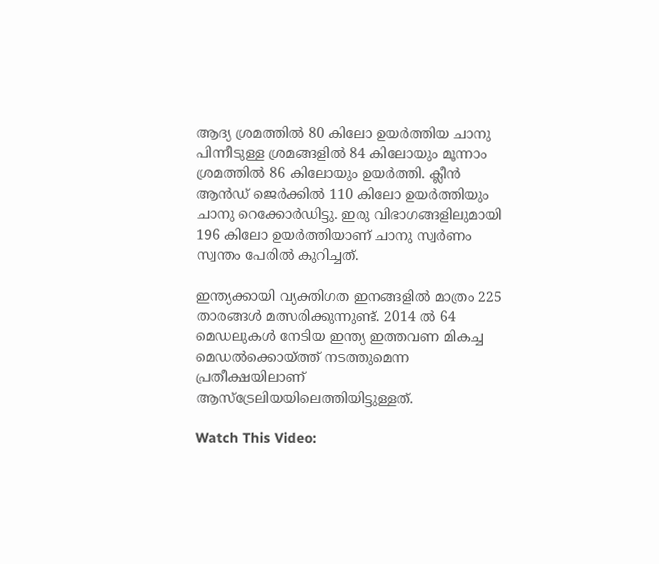ആദ്യ ശ്രമത്തില്‍ 80 കിലോ ഉയര്‍ത്തിയ ചാനു പിന്നീടുള്ള ശ്രമങ്ങളില്‍ 84 കിലോയും മൂന്നാം ശ്രമത്തില്‍ 86 കിലോയും ഉയര്‍ത്തി. ക്ലീന്‍ ആന്‍ഡ് ജെര്‍ക്കില്‍ 110 കിലോ ഉയര്‍ത്തിയും ചാനു റെക്കോര്‍ഡിട്ടു. ഇരു വിഭാഗങ്ങളിലുമായി 196 കിലോ ഉയര്‍ത്തിയാണ് ചാനു സ്വര്‍ണം സ്വന്തം പേരില്‍ കുറിച്ചത്.

ഇന്ത്യക്കായി വ്യക്തിഗത ഇനങ്ങളില്‍ മാത്രം 225 താരങ്ങള്‍ മത്സരിക്കുന്നുണ്ട്. 2014 ല്‍ 64 മെഡലുകള്‍ നേടിയ ഇന്ത്യ ഇത്തവണ മികച്ച മെഡല്‍ക്കൊയ്ത്ത് നടത്തുമെന്ന പ്രതീക്ഷയിലാണ് ആസ്ട്രേലിയയിലെത്തിയിട്ടുള്ളത്.

Watch This Video: